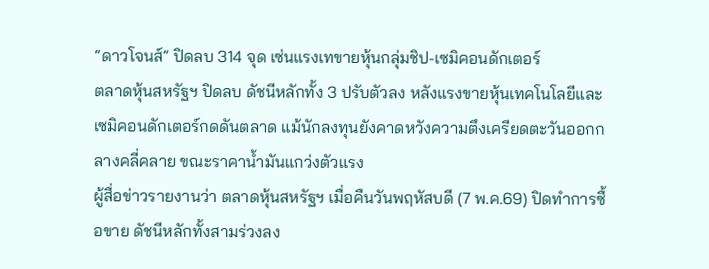“ดาวโจนส์” ปิดลบ 314 จุด เซ่นแรงเทขายหุ้นกลุ่มชิป-เซมิคอนดักเตอร์
ตลาดหุ้นสหรัฐฯ ปิดลบ ดัชนีหลักทั้ง 3 ปรับตัวลง หลังแรงขายหุ้นเทคโนโลยีและเซมิคอนดักเตอร์กดดันตลาด แม้นักลงทุนยังคาดหวังความตึงเครียดตะวันออกกลางคลี่คลาย ขณะราคาน้ำมันแกว่งตัวแรง
ผู้สื่อข่าวรายงานว่า ตลาดหุ้นสหรัฐฯ เมื่อคืนวันพฤหัสบดี (7 พ.ค.69) ปิดทำการซื้อขาย ดัชนีหลักทั้งสามร่วงลง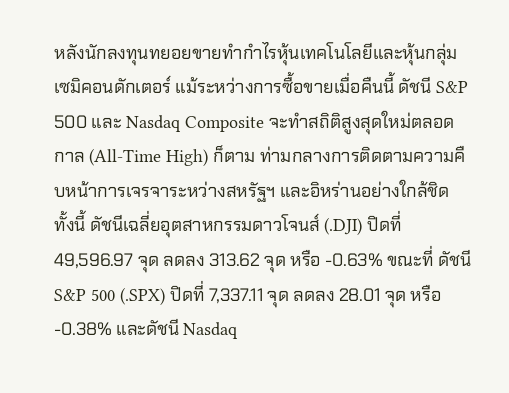หลังนักลงทุนทยอยขายทำกำไรหุ้นเทคโนโลยีและหุ้นกลุ่มเซมิคอนดักเตอร์ แม้ระหว่างการซื้อขายเมื่อคืนนี้ ดัชนี S&P 500 และ Nasdaq Composite จะทำสถิติสูงสุดใหม่ตลอดกาล (All-Time High) ก็ตาม ท่ามกลางการติดตามความคืบหน้าการเจรจาระหว่างสหรัฐฯ และอิหร่านอย่างใกล้ชิด
ทั้งนี้ ดัชนีเฉลี่ยอุตสาหกรรมดาวโจนส์ (.DJI) ปิดที่ 49,596.97 จุด ลดลง 313.62 จุด หรือ -0.63% ขณะที่ ดัชนี S&P 500 (.SPX) ปิดที่ 7,337.11 จุด ลดลง 28.01 จุด หรือ -0.38% และดัชนี Nasdaq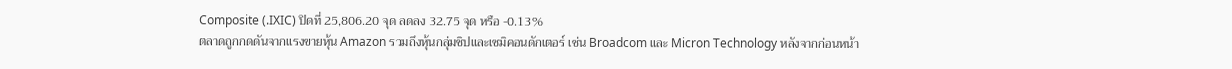Composite (.IXIC) ปิดที่ 25,806.20 จุด ลดลง 32.75 จุด หรือ -0.13%
ตลาดถูกกดดันจากแรงขายหุ้น Amazon รวมถึงหุ้นกลุ่มชิปและเซมิคอนดักเตอร์ เช่น Broadcom และ Micron Technology หลังจากก่อนหน้า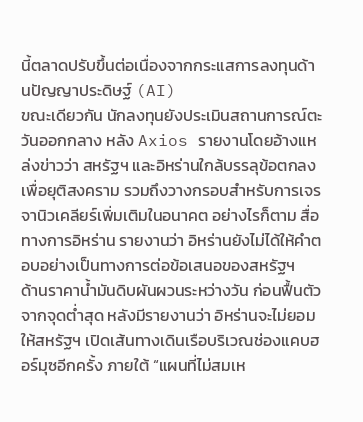นี้ตลาดปรับขึ้นต่อเนื่องจากกระแสการลงทุนด้านปัญญาประดิษฐ์ (AI)
ขณะเดียวกัน นักลงทุนยังประเมินสถานการณ์ตะวันออกกลาง หลัง Axios รายงานโดยอ้างแหล่งข่าวว่า สหรัฐฯ และอิหร่านใกล้บรรลุข้อตกลงเพื่อยุติสงคราม รวมถึงวางกรอบสำหรับการเจรจานิวเคลียร์เพิ่มเติมในอนาคต อย่างไรก็ตาม สื่อทางการอิหร่าน รายงานว่า อิหร่านยังไม่ได้ให้คำตอบอย่างเป็นทางการต่อข้อเสนอของสหรัฐฯ
ด้านราคาน้ำมันดิบผันผวนระหว่างวัน ก่อนฟื้นตัวจากจุดต่ำสุด หลังมีรายงานว่า อิหร่านจะไม่ยอมให้สหรัฐฯ เปิดเส้นทางเดินเรือบริเวณช่องแคบฮอร์มุซอีกครั้ง ภายใต้ “แผนที่ไม่สมเห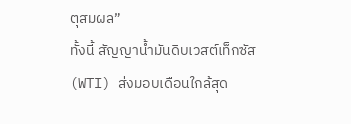ตุสมผล”
ทั้งนี้ สัญญาน้ำมันดิบเวสต์เท็กซัส (WTI) ส่งมอบเดือนใกล้สุด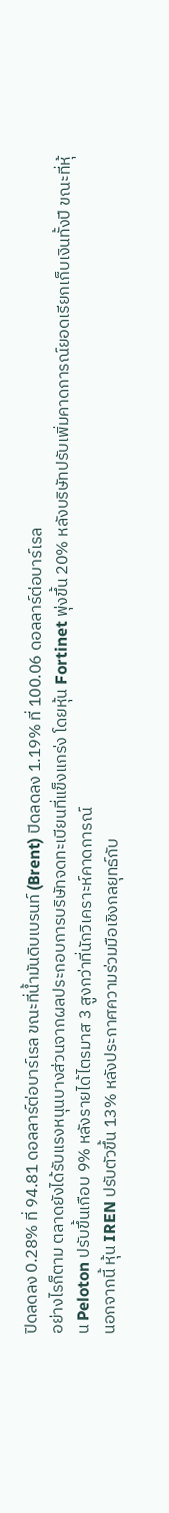ปิดลดลง 0.28% ที่ 94.81 ดอลลาร์ต่อบาร์เรล ขณะที่น้ำมันดิบเบรนท์ (Brent) ปิดลดลง 1.19% ที่ 100.06 ดอลลาร์ต่อบาร์เรล
อย่างไรก็ตาม ตลาดยังได้รับแรงหนุนบางส่วนจากผลประกอบการบริษัทจดทะเบียนที่แข็งแกร่ง โดยหุ้น Fortinet พุ่งขึ้น 20% หลังบริษัทปรับเพิ่มคาดการณ์ยอดเรียกเก็บเงินทั้งปี ขณะที่หุ้น Peloton ปรับขึ้นเกือบ 9% หลังรายได้ไตรมาส 3 สูงกว่าที่นักวิเคราะห์คาดการณ์
นอกจากนี้ หุ้น IREN ปรับตัวขึ้น 13% หลังประกาศความร่วมมือเชิงกลยุทธ์กับ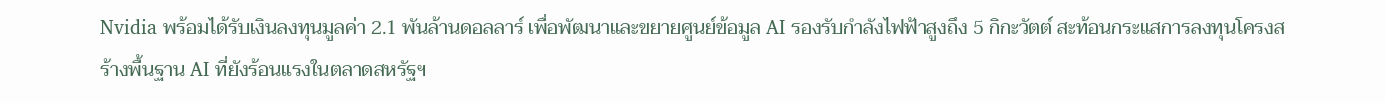Nvidia พร้อมได้รับเงินลงทุนมูลค่า 2.1 พันล้านดอลลาร์ เพื่อพัฒนาและขยายศูนย์ข้อมูล AI รองรับกำลังไฟฟ้าสูงถึง 5 กิกะวัตต์ สะท้อนกระแสการลงทุนโครงสร้างพื้นฐาน AI ที่ยังร้อนแรงในตลาดสหรัฐฯ